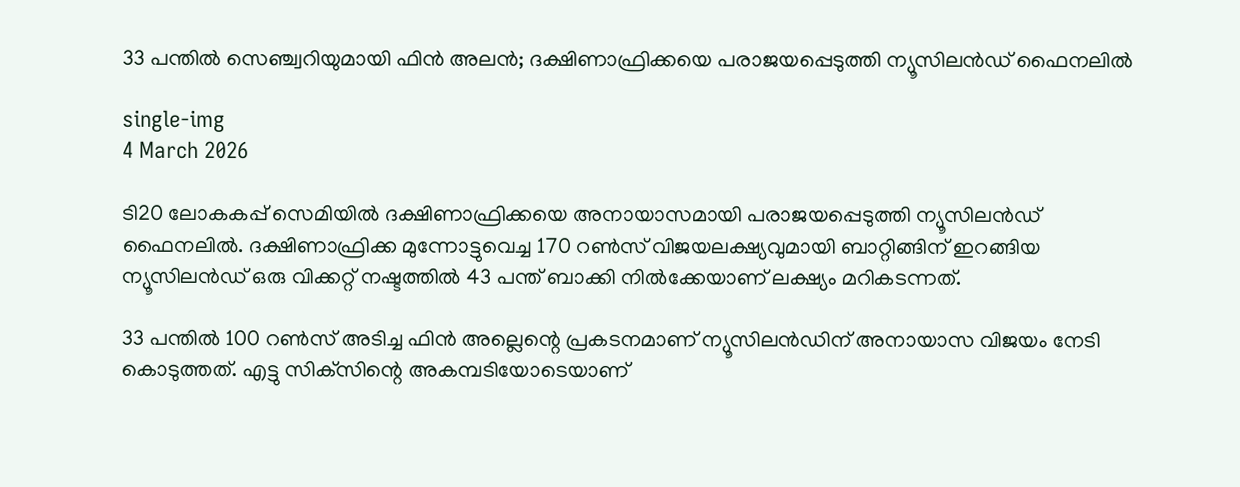33 പന്തില്‍ സെഞ്ച്വറിയുമായി ഫിൻ അലൻ; ദക്ഷിണാഫ്രിക്കയെ പരാജയപ്പെടുത്തി ന്യൂസിലന്‍ഡ് ഫൈനലില്‍

single-img
4 March 2026

ടി20 ലോകകപ്പ് സെമിയില്‍ ദക്ഷിണാഫ്രിക്കയെ അനായാസമായി പരാജയപ്പെടുത്തി ന്യൂസിലന്‍ഡ് ഫൈനലില്‍. ദക്ഷിണാഫ്രിക്ക മുന്നോട്ടുവെച്ച 170 റണ്‍സ് വിജയലക്ഷ്യവുമായി ബാറ്റിങ്ങിന് ഇറങ്ങിയ ന്യൂസിലന്‍ഡ് ഒരു വിക്കറ്റ് നഷ്ടത്തില്‍ 43 പന്ത് ബാക്കി നില്‍ക്കേയാണ് ലക്ഷ്യം മറികടന്നത്.

33 പന്തില്‍ 100 റണ്‍സ് അടിച്ച ഫിന്‍ അല്ലെന്റെ പ്രകടനമാണ് ന്യൂസിലന്‍ഡിന് അനായാസ വിജയം നേടി കൊടുത്തത്. എട്ടു സിക്‌സിന്റെ അകമ്പടിയോടെയാണ്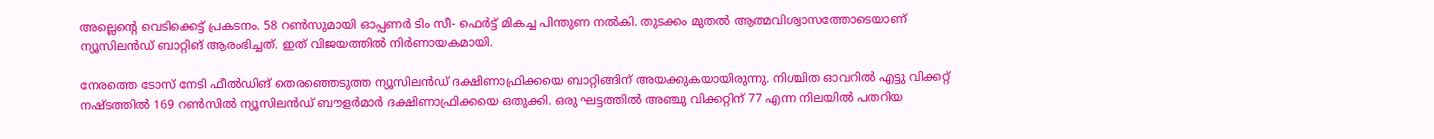അല്ലെന്റെ വെടിക്കെട്ട് പ്രകടനം. 58 റണ്‍സുമായി ഓപ്പണര്‍ ടിം സീ- ഫെര്‍ട്ട് മികച്ച പിന്തുണ നല്‍കി. തുടക്കം മുതല്‍ ആത്മവിശ്വാസത്തോടെയാണ് ന്യൂസിലന്‍ഡ് ബാറ്റിങ് ആരംഭിച്ചത്. ഇത് വിജയത്തില്‍ നിര്‍ണായകമായി.

നേരത്തെ ടോസ് നേടി ഫീല്‍ഡിങ് തെരഞ്ഞെടുത്ത ന്യൂസിലന്‍ഡ് ദക്ഷിണാഫ്രിക്കയെ ബാറ്റിങ്ങിന് അയക്കുകയായിരുന്നു. നിശ്ചിത ഓവറില്‍ എട്ടു വിക്കറ്റ് നഷ്ടത്തില്‍ 169 റണ്‍സില്‍ ന്യൂസിലന്‍ഡ് ബൗളര്‍മാര്‍ ദക്ഷിണാഫ്രിക്കയെ ഒതുക്കി. ഒരു ഘട്ടത്തില്‍ അഞ്ചു വിക്കറ്റിന് 77 എന്ന നിലയില്‍ പതറിയ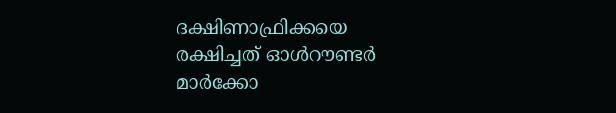ദക്ഷിണാഫ്രിക്കയെ രക്ഷിച്ചത് ഓള്‍റൗണ്ടര്‍ മാര്‍ക്കോ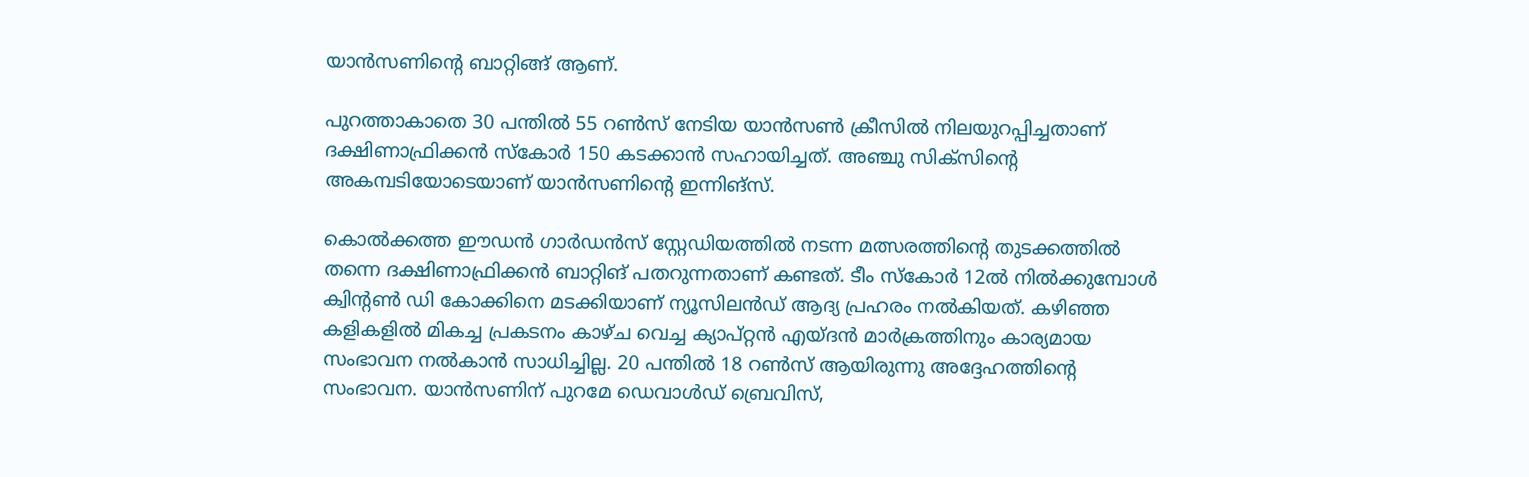യാന്‍സണിന്റെ ബാറ്റിങ്ങ് ആണ്.

പുറത്താകാതെ 30 പന്തില്‍ 55 റണ്‍സ് നേടിയ യാന്‍സണ്‍ ക്രീസില്‍ നിലയുറപ്പിച്ചതാണ് ദക്ഷിണാഫ്രിക്കന്‍ സ്‌കോര്‍ 150 കടക്കാന്‍ സഹായിച്ചത്. അഞ്ചു സിക്സിന്റെ അകമ്പടിയോടെയാണ് യാന്‍സണിന്റെ ഇന്നിങ്സ്.

കൊല്‍ക്കത്ത ഈഡന്‍ ഗാര്‍ഡന്‍സ് സ്റ്റേഡിയത്തില്‍ നടന്ന മത്സരത്തിന്റെ തുടക്കത്തില്‍ തന്നെ ദക്ഷിണാഫ്രിക്കന്‍ ബാറ്റിങ് പതറുന്നതാണ് കണ്ടത്. ടീം സ്‌കോര്‍ 12ല്‍ നില്‍ക്കുമ്പോള്‍ ക്വിന്റണ്‍ ഡി കോക്കിനെ മടക്കിയാണ് ന്യൂസിലന്‍ഡ് ആദ്യ പ്രഹരം നല്‍കിയത്. കഴിഞ്ഞ കളികളില്‍ മികച്ച പ്രകടനം കാഴ്ച വെച്ച ക്യാപ്റ്റന്‍ എയ്ദന്‍ മാര്‍ക്രത്തിനും കാര്യമായ സംഭാവന നല്‍കാന്‍ സാധിച്ചില്ല. 20 പന്തില്‍ 18 റണ്‍സ് ആയിരുന്നു അദ്ദേഹത്തിന്റെ സംഭാവന. യാന്‍സണിന് പുറമേ ഡെവാള്‍ഡ് ബ്രെവിസ്,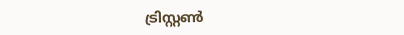ട്രിസ്റ്റണ്‍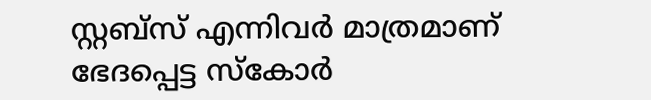സ്റ്റബ്സ് എന്നിവര്‍ മാത്രമാണ് ഭേദപ്പെട്ട സ്‌കോര്‍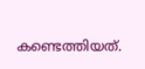കണ്ടെത്തിയത്.